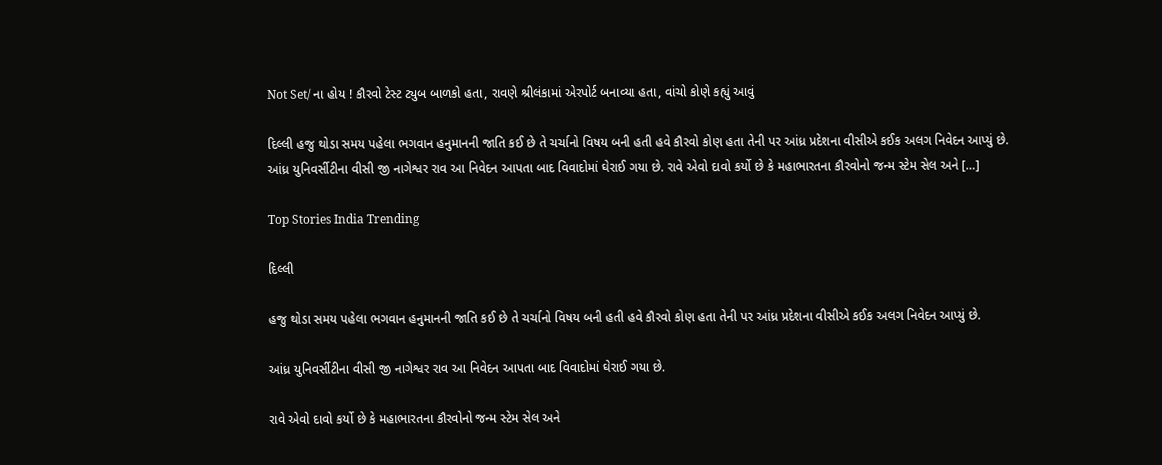Not Set/ ના હોય ! કૌરવો ટેસ્ટ ટ્યુબ બાળકો હતા, રાવણે શ્રીલંકામાં એરપોર્ટ બનાવ્યા હતા, વાંચો કોણે કહ્યું આવું

દિલ્લી હજુ થોડા સમય પહેલા ભગવાન હનુમાનની જાતિ કઈ છે તે ચર્ચાનો વિષય બની હતી હવે કૌરવો કોણ હતા તેની પર આંધ્ર પ્રદેશના વીસીએ કઈક અલગ નિવેદન આપ્યું છે. આંધ્ર યુનિવર્સીટીના વીસી જી નાગેશ્વર રાવ આ નિવેદન આપતા બાદ વિવાદોમાં ઘેરાઈ ગયા છે. રાવે એવો દાવો કર્યો છે કે મહાભારતના કૌરવોનો જન્મ સ્ટેમ સેલ અને […]

Top Stories India Trending

દિલ્લી

હજુ થોડા સમય પહેલા ભગવાન હનુમાનની જાતિ કઈ છે તે ચર્ચાનો વિષય બની હતી હવે કૌરવો કોણ હતા તેની પર આંધ્ર પ્રદેશના વીસીએ કઈક અલગ નિવેદન આપ્યું છે.

આંધ્ર યુનિવર્સીટીના વીસી જી નાગેશ્વર રાવ આ નિવેદન આપતા બાદ વિવાદોમાં ઘેરાઈ ગયા છે.

રાવે એવો દાવો કર્યો છે કે મહાભારતના કૌરવોનો જન્મ સ્ટેમ સેલ અને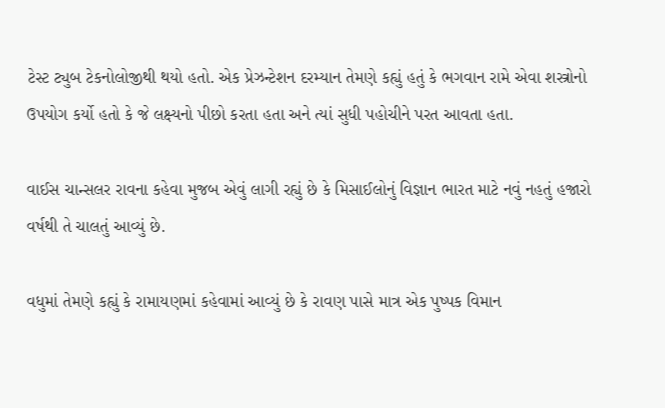ટેસ્ટ ટ્યુબ ટેકનોલોજીથી થયો હતો. એક પ્રેઝન્ટેશન દરમ્યાન તેમણે કહ્યું હતું કે ભગવાન રામે એવા શસ્ત્રોનો ઉપયોગ કર્યો હતો કે જે લક્ષ્યનો પીછો કરતા હતા અને ત્યાં સુધી પહોચીને પરત આવતા હતા.

વાઈસ ચાન્સલર રાવના કહેવા મુજબ એવું લાગી રહ્યું છે કે મિસાઈલોનું વિજ્ઞાન ભારત માટે નવું નહતું હજારો વર્ષથી તે ચાલતું આવ્યું છે.

વધુમાં તેમણે કહ્યું કે રામાયણમાં કહેવામાં આવ્યું છે કે રાવણ પાસે માત્ર એક પુષ્પક વિમાન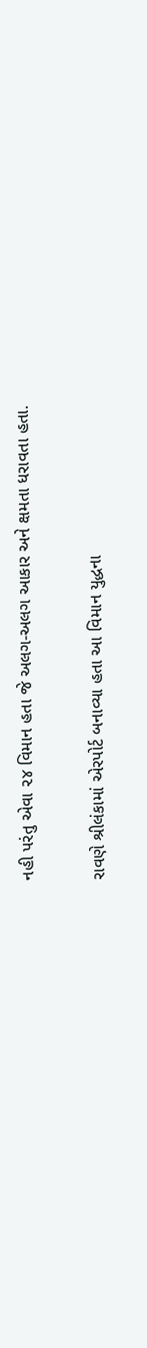નહી પરંતુ એવા ૨૪ વિમાન હતા જે અલગ-અલગ આકાર અને ક્ષમતા ધરાવતા હતા.

રાવણે શ્રીલંકામાં એરપોર્ટ બનાવ્યા હતા આ વિમાન યુદ્ધના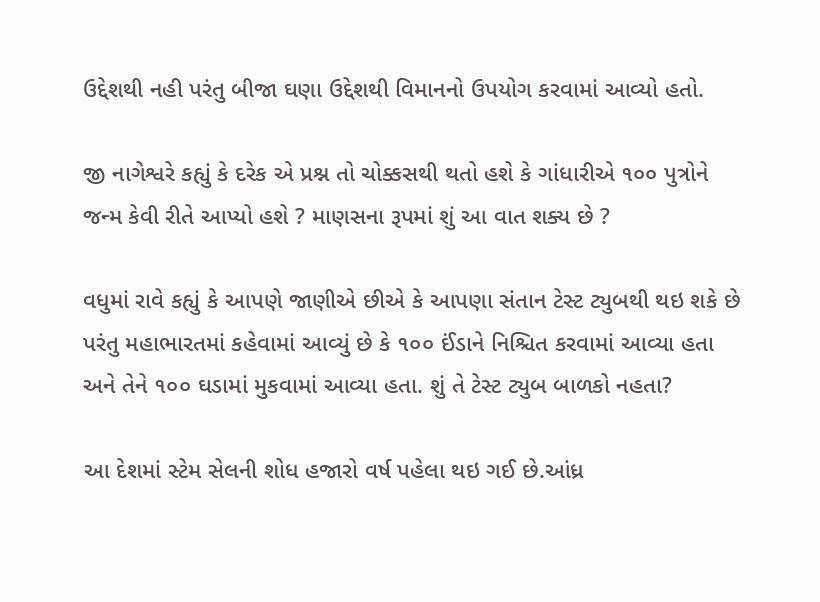ઉદ્દેશથી નહી પરંતુ બીજા ઘણા ઉદ્દેશથી વિમાનનો ઉપયોગ કરવામાં આવ્યો હતો.

જી નાગેશ્વરે કહ્યું કે દરેક એ પ્રશ્ન તો ચોક્કસથી થતો હશે કે ગાંધારીએ ૧૦૦ પુત્રોને જન્મ કેવી રીતે આપ્યો હશે ? માણસના રૂપમાં શું આ વાત શક્ય છે ?

વધુમાં રાવે કહ્યું કે આપણે જાણીએ છીએ કે આપણા સંતાન ટેસ્ટ ટ્યુબથી થઇ શકે છે પરંતુ મહાભારતમાં કહેવામાં આવ્યું છે કે ૧૦૦ ઈંડાને નિશ્ચિત કરવામાં આવ્યા હતા અને તેને ૧૦૦ ઘડામાં મુકવામાં આવ્યા હતા. શું તે ટેસ્ટ ટ્યુબ બાળકો નહતા?

આ દેશમાં સ્ટેમ સેલની શોધ હજારો વર્ષ પહેલા થઇ ગઈ છે.આંધ્ર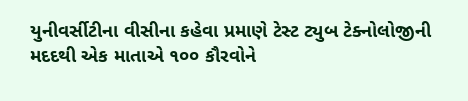યુનીવર્સીટીના વીસીના કહેવા પ્રમાણે ટેસ્ટ ટ્યુબ ટેક્નોલોજીની મદદથી એક માતાએ ૧૦૦ કૌરવોને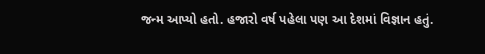જન્મ આપ્યો હતો. હજારો વર્ષ પહેલા પણ આ દેશમાં વિજ્ઞાન હતું.